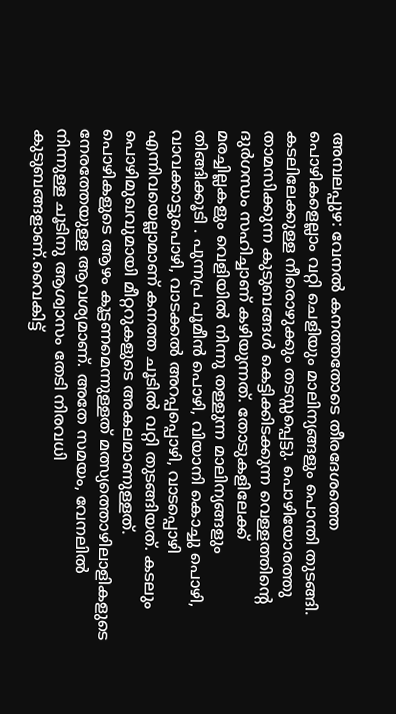അമ്പലപ്പുഴ: വേനൽ കനത്തതോടെ തീരദേശത്തെ പൊഴികളെല്ലാം വറ്റി ചെളിയും മാലിന്യങ്ങളും പൊന്തി തുടങ്ങി. കടലിലേക്കുള്ള നീരൊഴുക്കും തടസ്സപ്പെട്ടു. പൊഴിയോരത്തു താമസിക്കുന്ന കുടുബങ്ങൾ കെട്ടിക്കിടക്കുന്ന വെള്ളത്തിന്റെ ദുർഗന്ധം സഹിച്ചാണ് കഴിയുന്നത്. തോടുകളിലേക്ക് മരച്ചില്ലകളും വെളിയിൽ നിന്നു തള്ളുന്ന മാലിന്യങ്ങളും തിങ്ങിക്കൂടി . പുന്നപ്ര പൂമീൻ പൊഴി, വിയാനി കൊച്ചു പൊഴി, വാവക്കാട്ടുപൊഴി, വാടക്കൽ അറപ്പപ്പൊഴി, വാടപ്പൊഴി എന്നിവയെല്ലാമാണ് കനത്ത ചൂടിൽ വറ്റി തുടങ്ങിയത്. കടലും പൊഴിമുഖവുമായി മീറ്ററുകളുടെ അകലമാണുള്ളത്. പൊഴികളുടെ ആഴം കൂട്ടണമെന്നുള്ളത് മത്സ്യത്തൊഴിലാളികളുടെ നേരത്തേയുള്ള ആവശ്യമാണ്. അതേ സമയം, വേനലിൽ നിന്നുള്ള ചൂടിനു ആശ്വാസം തേടി നിരവധി കുടുബങ്ങളാണ്.വൈകിട്ട്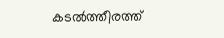കടൽത്തീരത്ത്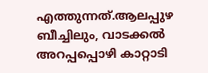എത്തുന്നത്.ആലപ്പുഴ ബീച്ചിലും, വാടക്കൽ അറപ്പപ്പൊഴി കാറ്റാടി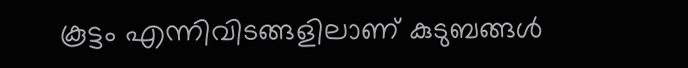കൂട്ടം എന്നിവിടങ്ങളിലാണ് കുടുബങ്ങൾ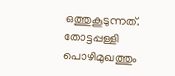ഒത്തുകൂടുന്നത്. തോട്ടപ്പള്ളി പൊഴിമുഖത്തും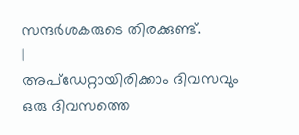സന്ദർശകരുടെ തിരക്കുണ്ട്.
|
അപ്ഡേറ്റായിരിക്കാം ദിവസവും
ഒരു ദിവസത്തെ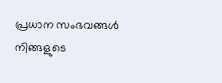പ്രധാന സംഭവങ്ങൾ നിങ്ങളുടെ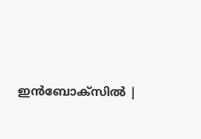ഇൻബോക്സിൽ |